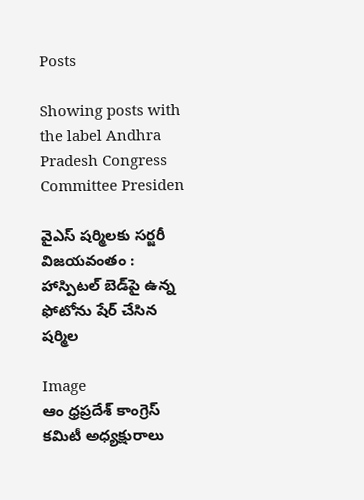Posts

Showing posts with the label Andhra Pradesh Congress Committee Presiden

వైఎస్ షర్మిలకు సర్జరీ విజయవంతం : హాస్పిటల్ బెడ్‌పై ఉన్న ఫోటోను షేర్ చేసిన షర్మిల

Image
ఆం ధ్రప్రదేశ్ కాంగ్రెస్ కమిటీ అధ్యక్షురాలు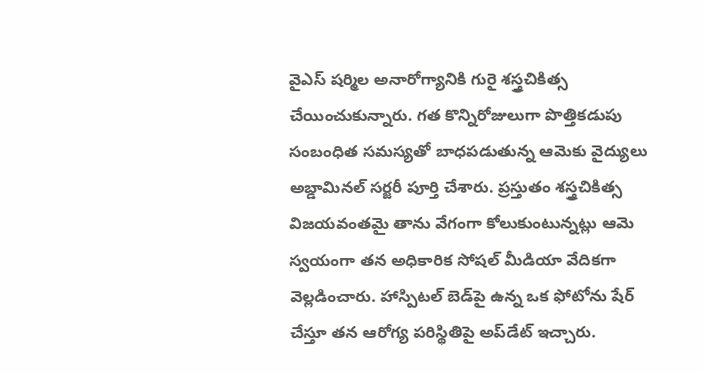వైఎస్ షర్మిల అనారోగ్యానికి గురై శస్త్రచికిత్స చేయించుకున్నారు. గత కొన్నిరోజులుగా పొత్తికడుపు సంబంధిత సమస్యతో బాధపడుతున్న ఆమెకు వైద్యులు అబ్డామినల్ సర్జరీ పూర్తి చేశారు. ప్రస్తుతం శస్త్రచికిత్స విజయవంతమై తాను వేగంగా కోలుకుంటున్నట్లు ఆమె స్వయంగా తన అధికారిక సోషల్ మీడియా వేదికగా వెల్లడించారు. హాస్పిటల్ బెడ్‌పై ఉన్న ఒక ఫోటోను షేర్ చేస్తూ తన ఆరోగ్య పరిస్థితిపై అప్‌డేట్ ఇచ్చారు.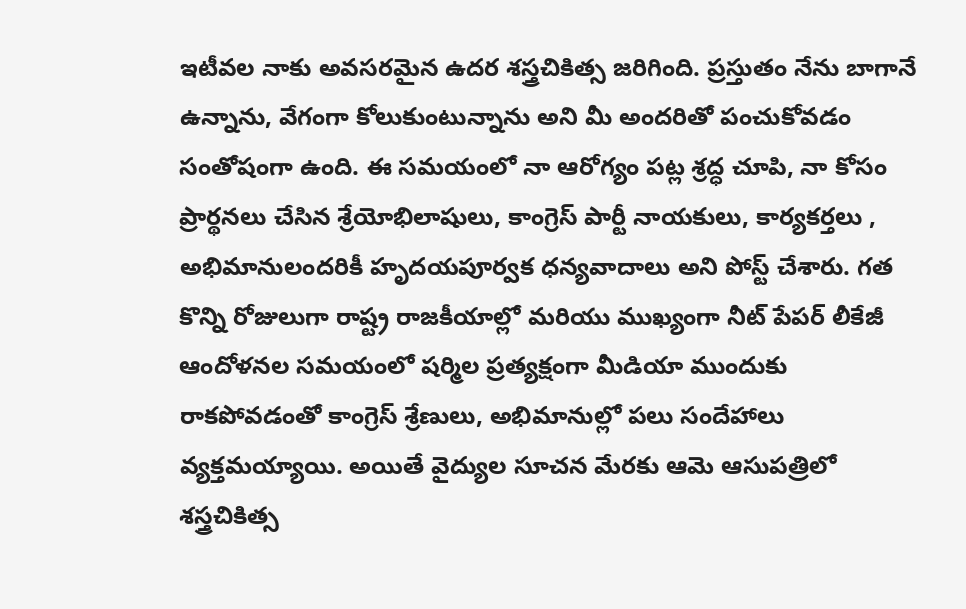ఇటీవల నాకు అవసరమైన ఉదర శస్త్రచికిత్స జరిగింది. ప్రస్తుతం నేను బాగానే ఉన్నాను, వేగంగా కోలుకుంటున్నాను అని మీ అందరితో పంచుకోవడం సంతోషంగా ఉంది. ఈ సమయంలో నా ఆరోగ్యం పట్ల శ్రద్ధ చూపి, నా కోసం ప్రార్థనలు చేసిన శ్రేయోభిలాషులు, కాంగ్రెస్ పార్టీ నాయకులు, కార్యకర్తలు , అభిమానులందరికీ హృదయపూర్వక ధన్యవాదాలు అని పోస్ట్ చేశారు. గత కొన్ని రోజులుగా రాష్ట్ర రాజకీయాల్లో మరియు ముఖ్యంగా నీట్ పేపర్ లీకేజీ ఆందోళనల సమయంలో షర్మిల ప్రత్యక్షంగా మీడియా ముందుకు రాకపోవడంతో కాంగ్రెస్ శ్రేణులు, అభిమానుల్లో పలు సందేహాలు వ్యక్తమయ్యాయి. అయితే వైద్యుల సూచన మేరకు ఆమె ఆసుపత్రిలో శస్త్రచికిత్స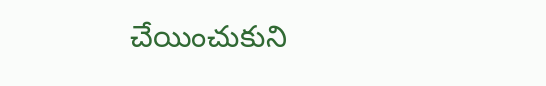చేయించుకుని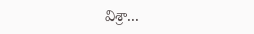విశ్రా...